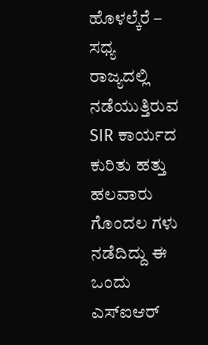ಹೊಳಲ್ಕೆರೆ –
ಸಧ್ಯ ರಾಜ್ಯದಲ್ಲಿ ನಡೆಯುತ್ತಿರುವ SIR ಕಾರ್ಯದ ಕುರಿತು ಹತ್ತು ಹಲವಾರು ಗೊಂದಲ ಗಳು ನಡೆದಿದ್ದು ಈ ಒಂದು ಎಸ್ಐಆರ್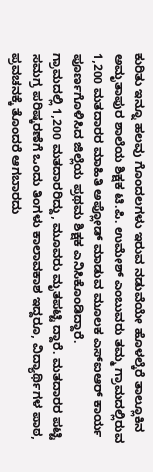ಕುರಿತು ಇನ್ನೂ ಹಲವು ಗೊಂದಲಗಳು ಇರುವ ನಡುವೆಯೇ ಹೊಳಲ್ಕೆರೆ ತಾಲ್ಲೂಕಿನ ಅಮೃತಾಪುರ ಶಾಲೆಯ ಶಿಕ್ಷಕ ಟಿ.ಪಿ. ಉಮೇಶ್ ಎಂಬುವರು ತಮ್ಮ ಗ್ರಾಮದಲ್ಲಿರುವ 1,200 ಮತದಾರರ ಮಾಹಿತಿ ಅಪ್ಲೋಡ್ ಮಾಡುವ ಮೂಲಕ ಎಸ್ಐಆರ್ ಕಾರ್ಯ ಪೂರ್ಣಗೊಳಿಸಿದ ಜಿಲ್ಲೆಯ ಪ್ರಥಮ ಶಿಕ್ಷಕ ಎನಿಸಿಕೊಂಡಿದ್ದಾರೆ.
ಗ್ರಾಮದಲ್ಲಿ 1,200 ಮತದಾರರಿದ್ದು, ಮೂವರು ಮೃತಪಟ್ಟಿ ದ್ದಾರೆ. ಮತದಾರರ ಪಟ್ಟಿ ಸಮಗ್ರ ಪರಿಷ್ಕರಣೆಗೆ ಒಂದು ತಿಂಗಳು ಕಾಲಾವಕಾಶ ಇದ್ದರೂ, ವಿದ್ಯಾರ್ಥಿಗಳ ಪಾಠ, ಪ್ರವಚನಕ್ಕೆ ತೊಂದರೆ ಆಗಬಾರದು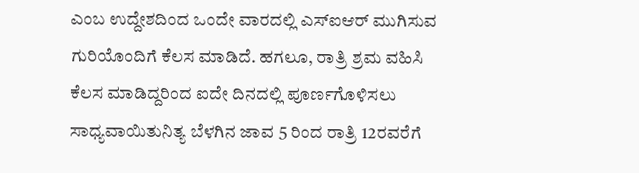ಎಂಬ ಉದ್ದೇಶದಿಂದ ಒಂದೇ ವಾರದಲ್ಲಿ ಎಸ್ಐಆರ್ ಮುಗಿಸುವ ಗುರಿಯೊಂದಿಗೆ ಕೆಲಸ ಮಾಡಿದೆ. ಹಗಲೂ, ರಾತ್ರಿ ಶ್ರಮ ವಹಿಸಿ ಕೆಲಸ ಮಾಡಿದ್ದರಿಂದ ಐದೇ ದಿನದಲ್ಲಿ ಪೂರ್ಣಗೊಳಿಸಲು ಸಾಧ್ಯವಾಯಿತುನಿತ್ಯ ಬೆಳಗಿನ ಜಾವ 5 ರಿಂದ ರಾತ್ರಿ 12ರವರೆಗೆ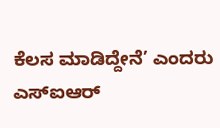ಕೆಲಸ ಮಾಡಿದ್ದೇನೆ’ ಎಂದರು
ಎಸ್ಐಆರ್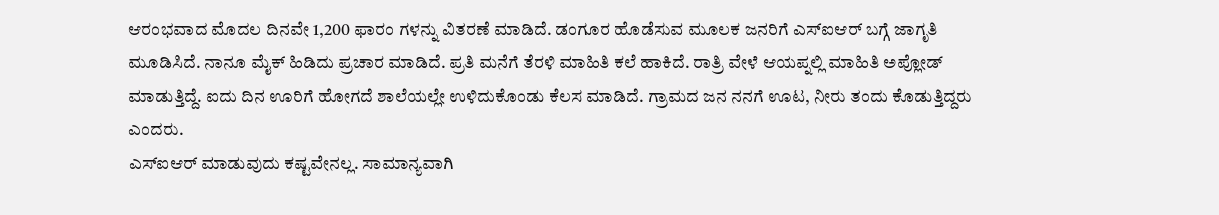ಆರಂಭವಾದ ಮೊದಲ ದಿನವೇ 1,200 ಫಾರಂ ಗಳನ್ನು ವಿತರಣೆ ಮಾಡಿದೆ. ಡಂಗೂರ ಹೊಡೆಸುವ ಮೂಲಕ ಜನರಿಗೆ ಎಸ್ಐಆರ್ ಬಗ್ಗೆ ಜಾಗೃತಿ ಮೂಡಿಸಿದೆ. ನಾನೂ ಮೈಕ್ ಹಿಡಿದು ಪ್ರಚಾರ ಮಾಡಿದೆ. ಪ್ರತಿ ಮನೆಗೆ ತೆರಳಿ ಮಾಹಿತಿ ಕಲೆ ಹಾಕಿದೆ. ರಾತ್ರಿ ವೇಳೆ ಆಯಪ್ನಲ್ಲಿ ಮಾಹಿತಿ ಅಪ್ಲೋಡ್ ಮಾಡುತ್ತಿದ್ದೆ. ಐದು ದಿನ ಊರಿಗೆ ಹೋಗದೆ ಶಾಲೆಯಲ್ಲೇ ಉಳಿದುಕೊಂಡು ಕೆಲಸ ಮಾಡಿದೆ. ಗ್ರಾಮದ ಜನ ನನಗೆ ಊಟ, ನೀರು ತಂದು ಕೊಡುತ್ತಿದ್ದರು ಎಂದರು.
ಎಸ್ಐಆರ್ ಮಾಡುವುದು ಕಷ್ಟವೇನಲ್ಲ. ಸಾಮಾನ್ಯವಾಗಿ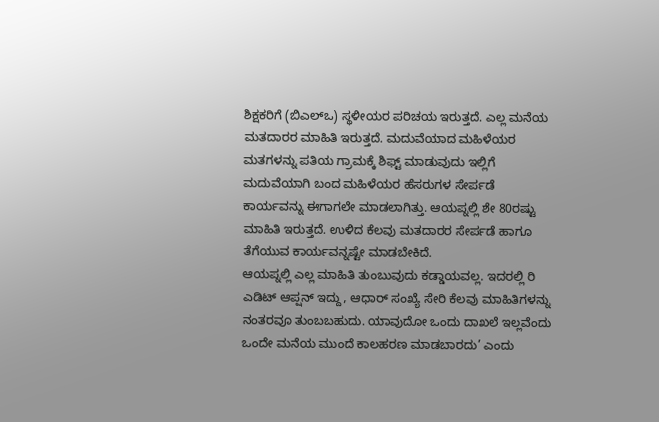ಶಿಕ್ಷಕರಿಗೆ (ಬಿಎಲ್ಒ) ಸ್ಥಳೀಯರ ಪರಿಚಯ ಇರುತ್ತದೆ. ಎಲ್ಲ ಮನೆಯ ಮತದಾರರ ಮಾಹಿತಿ ಇರುತ್ತದೆ. ಮದುವೆಯಾದ ಮಹಿಳೆಯರ ಮತಗಳನ್ನು ಪತಿಯ ಗ್ರಾಮಕ್ಕೆ ಶಿಫ್ಟ್ ಮಾಡುವುದು ಇಲ್ಲಿಗೆ ಮದುವೆಯಾಗಿ ಬಂದ ಮಹಿಳೆಯರ ಹೆಸರುಗಳ ಸೇರ್ಪಡೆ ಕಾರ್ಯವನ್ನು ಈಗಾಗಲೇ ಮಾಡಲಾಗಿತ್ತು. ಆಯಪ್ನಲ್ಲಿ ಶೇ 80ರಷ್ಟು ಮಾಹಿತಿ ಇರುತ್ತದೆ. ಉಳಿದ ಕೆಲವು ಮತದಾರರ ಸೇರ್ಪಡೆ ಹಾಗೂ ತೆಗೆಯುವ ಕಾರ್ಯವನ್ನಷ್ಟೇ ಮಾಡಬೇಕಿದೆ.
ಆಯಪ್ನಲ್ಲಿ ಎಲ್ಲ ಮಾಹಿತಿ ತುಂಬುವುದು ಕಡ್ಡಾಯವಲ್ಲ. ಇದರಲ್ಲಿ ರಿ ಎಡಿಟ್ ಆಪ್ಷನ್ ಇದ್ದು, ಆಧಾರ್ ಸಂಖ್ಯೆ ಸೇರಿ ಕೆಲವು ಮಾಹಿತಿಗಳನ್ನು ನಂತರವೂ ತುಂಬಬಹುದು. ಯಾವುದೋ ಒಂದು ದಾಖಲೆ ಇಲ್ಲವೆಂದು ಒಂದೇ ಮನೆಯ ಮುಂದೆ ಕಾಲಹರಣ ಮಾಡಬಾರದು’ ಎಂದು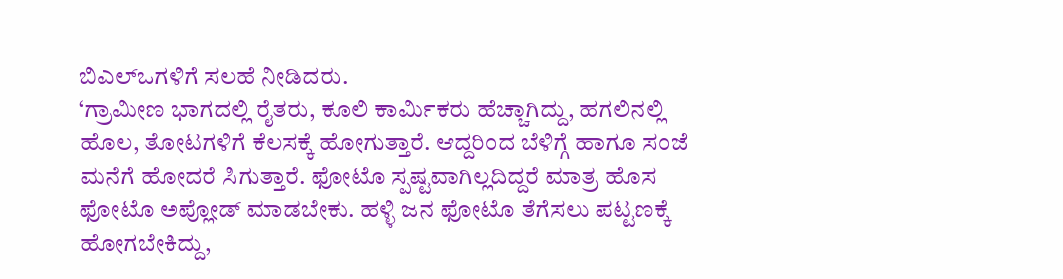ಬಿಎಲ್ಒಗಳಿಗೆ ಸಲಹೆ ನೀಡಿದರು.
‘ಗ್ರಾಮೀಣ ಭಾಗದಲ್ಲಿ ರೈತರು, ಕೂಲಿ ಕಾರ್ಮಿಕರು ಹೆಚ್ಚಾಗಿದ್ದು, ಹಗಲಿನಲ್ಲಿ ಹೊಲ, ತೋಟಗಳಿಗೆ ಕೆಲಸಕ್ಕೆ ಹೋಗುತ್ತಾರೆ. ಆದ್ದರಿಂದ ಬೆಳಿಗ್ಗೆ ಹಾಗೂ ಸಂಜೆ ಮನೆಗೆ ಹೋದರೆ ಸಿಗುತ್ತಾರೆ. ಫೋಟೊ ಸ್ಪಷ್ಟವಾಗಿಲ್ಲದಿದ್ದರೆ ಮಾತ್ರ ಹೊಸ ಫೋಟೊ ಅಪ್ಲೋಡ್ ಮಾಡಬೇಕು. ಹಳ್ಳಿ ಜನ ಫೋಟೊ ತೆಗೆಸಲು ಪಟ್ಟಣಕ್ಕೆ ಹೋಗಬೇಕಿದ್ದು,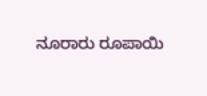ನೂರಾರು ರೂಪಾಯಿ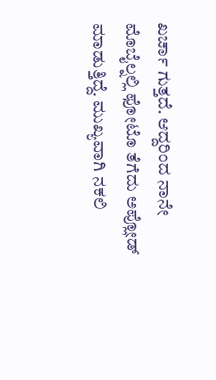ಖರ್ಚಾ ಗುತ್ತದೆ. ಆದ್ದರಿಂದ ನಾನೇ ಮೊಬೈಲ್ನಲ್ಲಿ ಫೋಟೊ ತೆಗೆದು ಅಪ್ಲೋಡ್ ಮಾಡುತ್ತಿದ್ದೆ. ಮುಖ್ಯವಾಗಿ ನಕಲಿ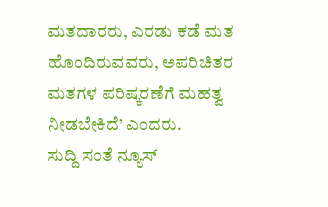ಮತದಾರರು, ಎರಡು ಕಡೆ ಮತ ಹೊಂದಿರುವವರು, ಅಪರಿಚಿತರ ಮತಗಳ ಪರಿಷ್ಕರಣೆಗೆ ಮಹತ್ವ ನೀಡಬೇಕಿದೆ’ ಎಂದರು.
ಸುದ್ದಿ ಸಂತೆ ನ್ಯೂಸ್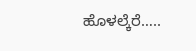ಹೊಳಲ್ಕೆರೆ…..